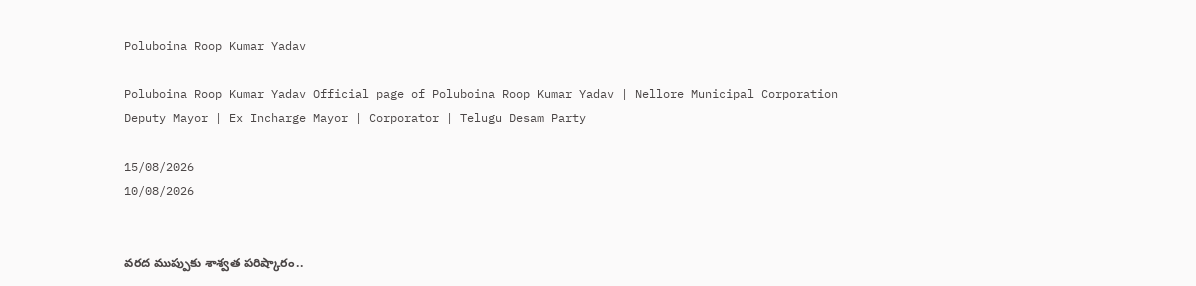Poluboina Roop Kumar Yadav

Poluboina Roop Kumar Yadav Official page of Poluboina Roop Kumar Yadav | Nellore Municipal Corporation Deputy Mayor | Ex Incharge Mayor | Corporator | Telugu Desam Party

15/08/2026
10/08/2026


వరద ముప్పుకు శాశ్వత పరిష్కారం..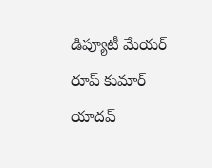డిప్యూటీ మేయర్ రూప్ కుమార్ యాదవ్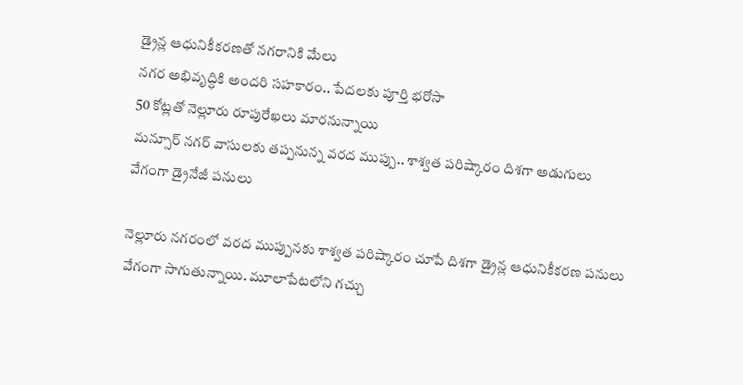డ్రైన్ల ఆధునికీకరణతో నగరానికి మేలు
నగర అభివృద్ధికి అందరి సహకారం.. పేదలకు పూర్తి భరోసా
50 కోట్లతో నెల్లూరు రూపురేఖలు మారనున్నాయి
మన్సూర్ నగర్ వాసులకు తప్పనున్న వరద ముప్పు.. శాశ్వత పరిష్కారం దిశగా అడుగులు
వేగంగా డ్రైనేజీ పనులు

నెల్లూరు నగరంలో వరద ముప్పునకు శాశ్వత పరిష్కారం చూపే దిశగా డ్రైన్ల ఆధునికీకరణ పనులు వేగంగా సాగుతున్నాయి. మూలాపేటలోని గచ్చు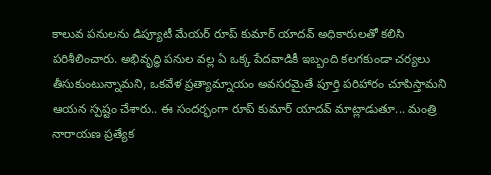కాలువ పనులను డిప్యూటీ మేయర్ రూప్ కుమార్ యాదవ్ అధికారులతో కలిసి పరిశీలించారు. అభివృద్ధి పనుల వల్ల ఏ ఒక్క పేదవాడికీ ఇబ్బంది కలగకుండా చర్యలు తీసుకుంటున్నామని, ఒకవేళ ప్రత్యామ్నాయం అవసరమైతే పూర్తి పరిహారం చూపిస్తామని ఆయన స్పష్టం చేశారు.. ఈ సందర్భంగా రూప్ కుమార్ యాదవ్ మాట్లాడుతూ... మంత్రి నారాయణ ప్రత్యేక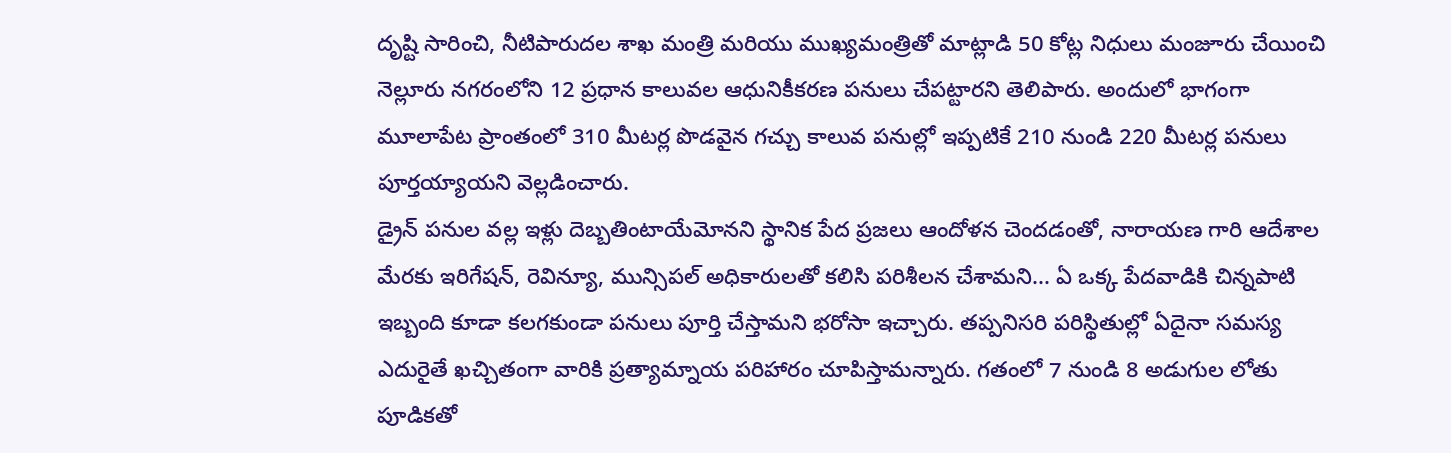దృష్టి సారించి, నీటిపారుదల శాఖ మంత్రి మరియు ముఖ్యమంత్రితో మాట్లాడి 50 కోట్ల నిధులు మంజూరు చేయించి నెల్లూరు నగరంలోని 12 ప్రధాన కాలువల ఆధునికీకరణ పనులు చేపట్టారని తెలిపారు. అందులో భాగంగా మూలాపేట ప్రాంతంలో 310 మీటర్ల పొడవైన గచ్చు కాలువ పనుల్లో ఇప్పటికే 210 నుండి 220 మీటర్ల పనులు పూర్తయ్యాయని వెల్లడించారు.
డ్రైన్ పనుల వల్ల ఇళ్లు దెబ్బతింటాయేమోనని స్థానిక పేద ప్రజలు ఆందోళన చెందడంతో, నారాయణ గారి ఆదేశాల మేరకు ఇరిగేషన్, రెవిన్యూ, మున్సిపల్ అధికారులతో కలిసి పరిశీలన చేశామని... ఏ ఒక్క పేదవాడికి చిన్నపాటి ఇబ్బంది కూడా కలగకుండా పనులు పూర్తి చేస్తామని భరోసా ఇచ్చారు. తప్పనిసరి పరిస్థితుల్లో ఏదైనా సమస్య ఎదురైతే ఖచ్చితంగా వారికి ప్రత్యామ్నాయ పరిహారం చూపిస్తామన్నారు. గతంలో 7 నుండి 8 అడుగుల లోతు పూడికతో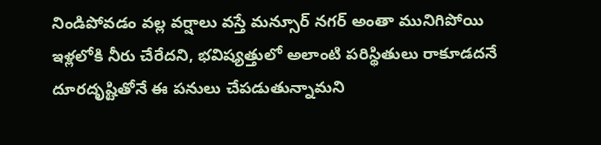నిండిపోవడం వల్ల వర్షాలు వస్తే మన్సూర్ నగర్ అంతా మునిగిపోయి ఇళ్లలోకి నీరు చేరేదని, భవిష్యత్తులో అలాంటి పరిస్థితులు రాకూడదనే దూరదృష్టితోనే ఈ పనులు చేపడుతున్నామని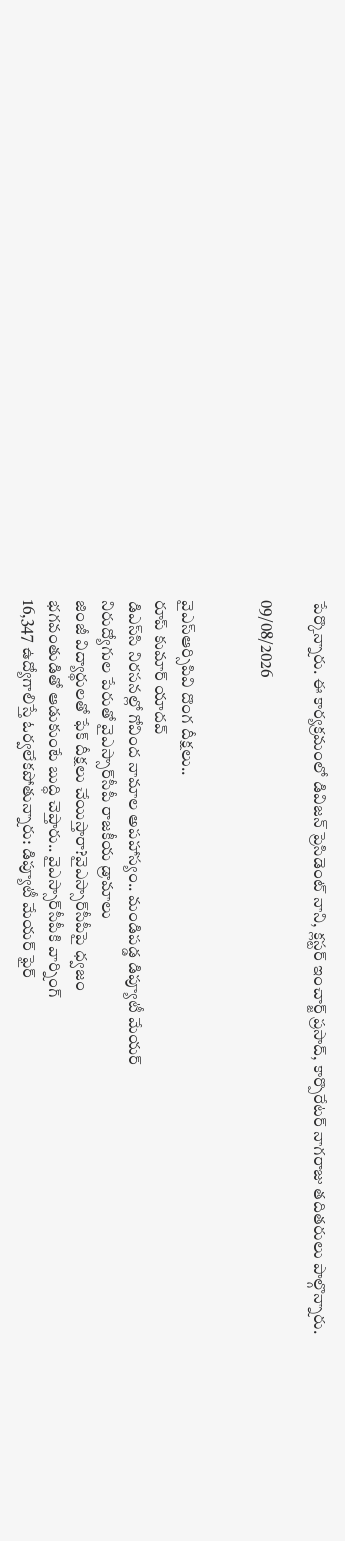పేర్కొన్నారు. ఈ కార్యక్రమంలో డివిజన్ ప్రెసిడెంట్ నాని, క్లస్టర్ ఇంచార్జ్ ప్రసాద్, కార్పొరేటర్ నాగరాజు తదితరులు పాల్గొన్నారు.

09/08/2026


వైఎస్ఆర్సిపివి దొంగ దీక్షలు..
రూప్ కుమార్ యాదవ్
డిఎస్‌సి నిరసనల్లో గోవింద నామాల అపహాస్యం.. మండిపడ్డ డిప్యూటీ మేయర్
నిరుద్యోగుల పేరుతో వైఎస్సార్‌సీపీ రాజకీయ డ్రామాలు
జింజీ విద్యార్థులతో ఫేక్ దీక్షలు చేయిస్తారా?వైఎస్సార్‌సీపీపై ధ్వజం
భగవంతుడితో ఆడుకుంటే బుద్ధి చెప్తారు.. వైఎస్సార్‌సీపీకి వార్నింగ్
16,347 ఉద్యోగాలిస్తే ఓర్వలేకపోతున్నారు: డిప్యూటీ మేయర్ ఫైర్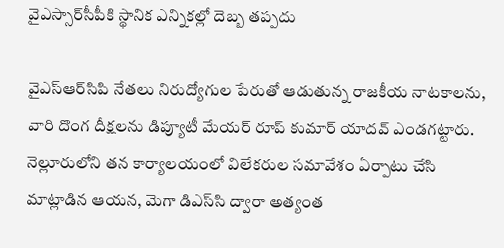వైఎస్సార్‌సీపీకి స్థానిక ఎన్నికల్లో దెబ్బ తప్పదు

వైఎస్‌ఆర్‌సిపి నేతలు నిరుద్యోగుల పేరుతో ఆడుతున్న రాజకీయ నాటకాలను, వారి దొంగ దీక్షలను డిప్యూటీ మేయర్ రూప్ కుమార్ యాదవ్ ఎండగట్టారు. నెల్లూరులోని తన కార్యాలయంలో విలేకరుల సమావేశం ఏర్పాటు చేసి మాట్లాడిన ఆయన, మెగా డిఎస్‌సి ద్వారా అత్యంత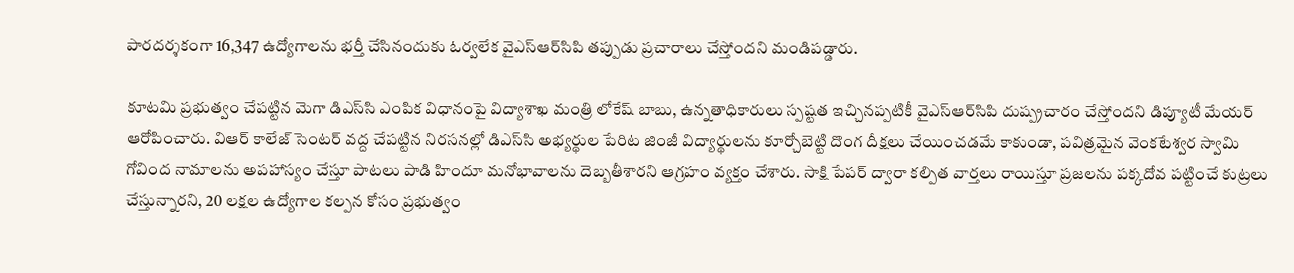పారదర్శకంగా 16,347 ఉద్యోగాలను భర్తీ చేసినందుకు ఓర్వలేక వైఎస్‌ఆర్‌సిపి తప్పుడు ప్రచారాలు చేస్తోందని మండిపడ్డారు.

కూటమి ప్రభుత్వం చేపట్టిన మెగా డిఎస్‌సి ఎంపిక విధానంపై విద్యాశాఖ మంత్రి లోకేష్ బాబు, ఉన్నతాధికారులు స్పష్టత ఇచ్చినప్పటికీ వైఎస్‌ఆర్‌సిపి దుష్ప్రచారం చేస్తోందని డిప్యూటీ మేయర్ ఆరోపించారు. విఆర్ కాలేజ్ సెంటర్ వద్ద చేపట్టిన నిరసనల్లో డిఎస్‌సి అభ్యర్థుల పేరిట జింజీ విద్యార్థులను కూర్చోబెట్టి దొంగ దీక్షలు చేయించడమే కాకుండా, పవిత్రమైన వెంకటేశ్వర స్వామి గోవింద నామాలను అపహాస్యం చేస్తూ పాటలు పాడి హిందూ మనోభావాలను దెబ్బతీశారని ఆగ్రహం వ్యక్తం చేశారు. సాక్షి పేపర్ ద్వారా కల్పిత వార్తలు రాయిస్తూ ప్రజలను పక్కదోవ పట్టించే కుట్రలు చేస్తున్నారని, 20 లక్షల ఉద్యోగాల కల్పన కోసం ప్రభుత్వం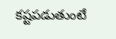కష్టపడుతుంటే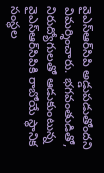వైఎస్‌ఆర్‌సిపి అడ్డుపడుతోందని విమర్శించారు. భగవంతుడితో, నిరుద్యోగులతో ఆడుకుంటున్న వైఎస్‌ఆర్‌సిపికి రాబోయే స్థానిక సంస్థల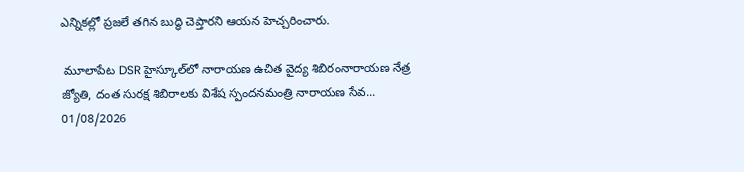ఎన్నికల్లో ప్రజలే తగిన బుద్ధి చెప్తారని ఆయన హెచ్చరించారు.

 మూలాపేట DSR హైస్కూల్‌లో నారాయణ ఉచిత వైద్య శిబిరంనారాయణ నేత్ర జ్యోతి, దంత సురక్ష శిబిరాలకు విశేష స్పందనమంత్రి నారాయణ సేవ...
01/08/2026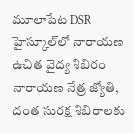మూలాపేట DSR హైస్కూల్‌లో నారాయణ ఉచిత వైద్య శిబిరం
నారాయణ నేత్ర జ్యోతి, దంత సురక్ష శిబిరాలకు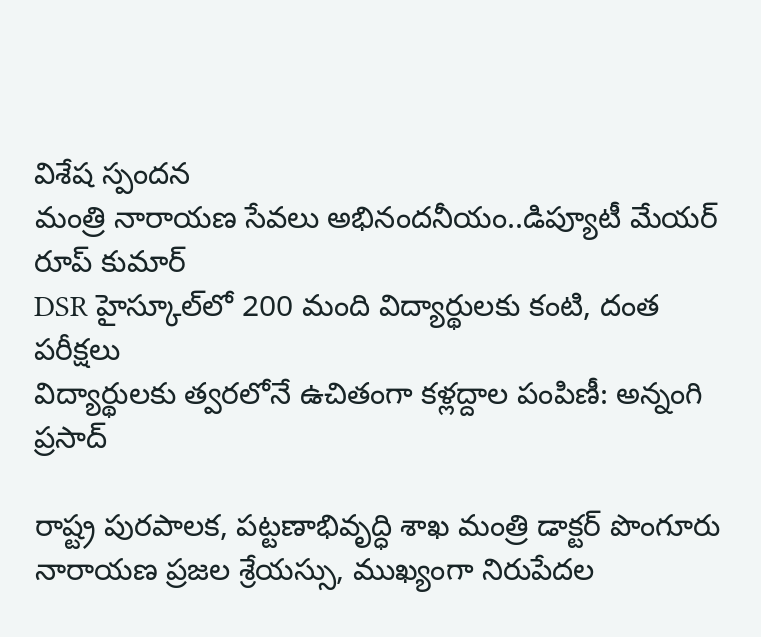విశేష స్పందన
మంత్రి నారాయణ సేవలు అభినందనీయం..డిప్యూటీ మేయర్ రూప్ కుమార్
DSR హైస్కూల్‌లో 200 మంది విద్యార్థులకు కంటి, దంత పరీక్షలు
విద్యార్థులకు త్వరలోనే ఉచితంగా కళ్లద్దాల పంపిణీ: అన్నంగి ప్రసాద్

రాష్ట్ర పురపాలక, పట్టణాభివృద్ధి శాఖ మంత్రి డాక్టర్ పొంగూరు నారాయణ ప్రజల శ్రేయస్సు, ముఖ్యంగా నిరుపేదల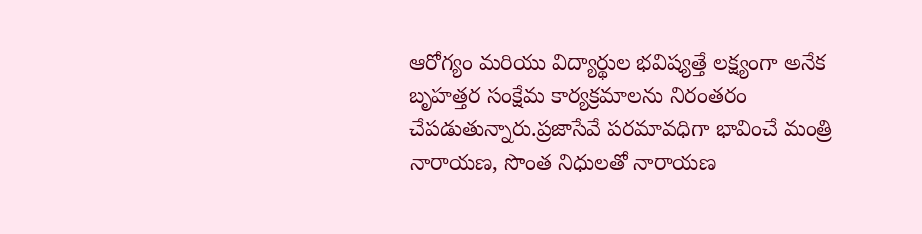ఆరోగ్యం మరియు విద్యార్థుల భవిష్యత్తే లక్ష్యంగా అనేక బృహత్తర సంక్షేమ కార్యక్రమాలను నిరంతరం చేపడుతున్నారు.ప్రజాసేవే పరమావధిగా భావించే మంత్రి నారాయణ, సొంత నిధులతో నారాయణ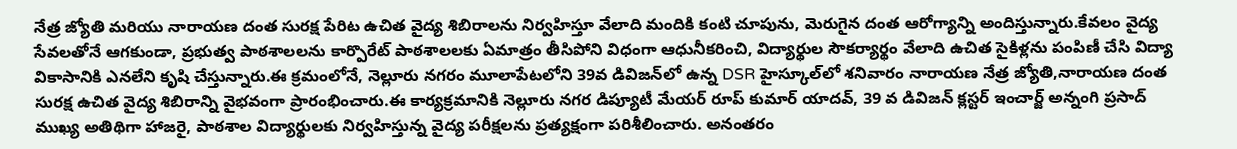నేత్ర జ్యోతి మరియు నారాయణ దంత సురక్ష పేరిట ఉచిత వైద్య శిబిరాలను నిర్వహిస్తూ వేలాది మందికి కంటి చూపును, మెరుగైన దంత ఆరోగ్యాన్ని అందిస్తున్నారు.కేవలం వైద్య సేవలతోనే ఆగకుండా, ప్రభుత్వ పాఠశాలలను కార్పొరేట్ పాఠశాలలకు ఏమాత్రం తీసిపోని విధంగా ఆధునీకరించి, విద్యార్థుల సౌకర్యార్థం వేలాది ఉచిత సైకిళ్లను పంపిణీ చేసి విద్యా వికాసానికి ఎనలేని కృషి చేస్తున్నారు.ఈ క్రమంలోనే, నెల్లూరు నగరం మూలాపేటలోని 39వ డివిజన్‌లో ఉన్న DSR హైస్కూల్‌లో శనివారం నారాయణ నేత్ర జ్యోతి,నారాయణ దంత సురక్ష ఉచిత వైద్య శిబిరాన్ని వైభవంగా ప్రారంభించారు.ఈ కార్యక్రమానికి నెల్లూరు నగర డిప్యూటీ మేయర్ రూప్ కుమార్ యాదవ్, 39 వ డివిజన్ క్లస్టర్ ఇంచార్జ్ అన్నంగి ప్రసాద్ ముఖ్య అతిథిగా హాజరై, పాఠశాల విద్యార్థులకు నిర్వహిస్తున్న వైద్య పరీక్షలను ప్రత్యక్షంగా పరిశీలించారు. అనంతరం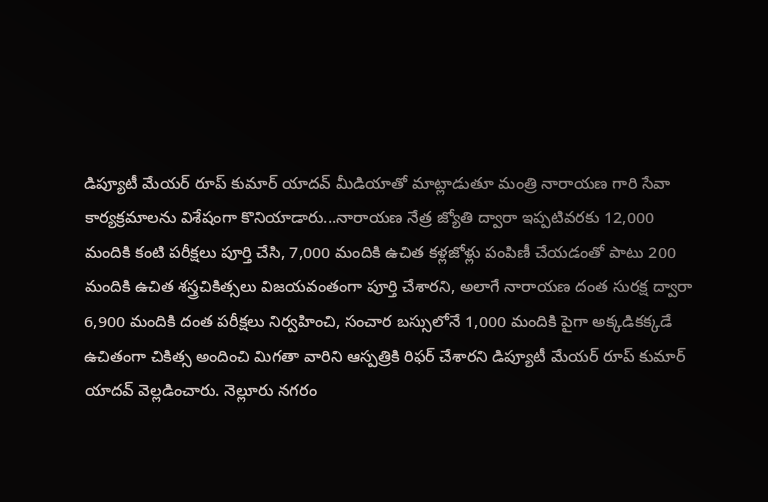డిప్యూటీ మేయర్ రూప్ కుమార్ యాదవ్ మీడియాతో మాట్లాడుతూ మంత్రి నారాయణ గారి సేవా కార్యక్రమాలను విశేషంగా కొనియాడారు...నారాయణ నేత్ర జ్యోతి ద్వారా ఇప్పటివరకు 12,000 మందికి కంటి పరీక్షలు పూర్తి చేసి, 7,000 మందికి ఉచిత కళ్లజోళ్లు పంపిణీ చేయడంతో పాటు 200 మందికి ఉచిత శస్త్రచికిత్సలు విజయవంతంగా పూర్తి చేశారని, అలాగే నారాయణ దంత సురక్ష ద్వారా 6,900 మందికి దంత పరీక్షలు నిర్వహించి, సంచార బస్సులోనే 1,000 మందికి పైగా అక్కడికక్కడే ఉచితంగా చికిత్స అందించి మిగతా వారిని ఆస్పత్రికి రిఫర్ చేశారని డిప్యూటీ మేయర్ రూప్ కుమార్ యాదవ్ వెల్లడించారు. నెల్లూరు నగరం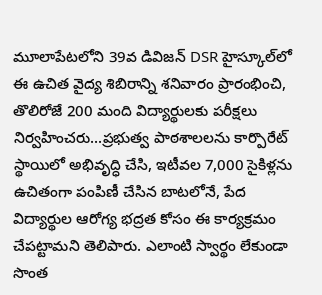మూలాపేటలోని 39వ డివిజన్ DSR హైస్కూల్‌లో ఈ ఉచిత వైద్య శిబిరాన్ని శనివారం ప్రారంభించి, తొలిరోజే 200 మంది విద్యార్థులకు పరీక్షలు నిర్వహించరు...ప్రభుత్వ పాఠశాలలను కార్పొరేట్ స్థాయిలో అభివృద్ధి చేసి, ఇటీవల 7,000 సైకిళ్లను ఉచితంగా పంపిణీ చేసిన బాటలోనే, పేద విద్యార్థుల ఆరోగ్య భద్రత కోసం ఈ కార్యక్రమం చేపట్టామని తెలిపారు. ఎలాంటి స్వార్థం లేకుండా సొంత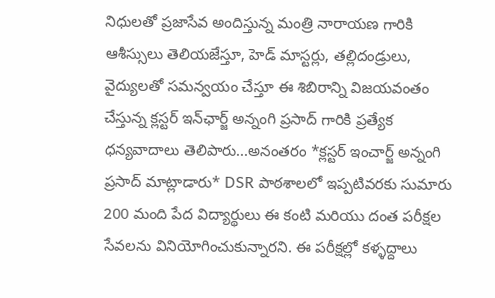నిధులతో ప్రజాసేవ అందిస్తున్న మంత్రి నారాయణ గారికి ఆశీస్సులు తెలియజేస్తూ, హెడ్ మాస్టర్లు, తల్లిదండ్రులు, వైద్యులతో సమన్వయం చేస్తూ ఈ శిబిరాన్ని విజయవంతం చేస్తున్న క్లస్టర్ ఇన్‌ఛార్జ్ అన్నంగి ప్రసాద్ గారికి ప్రత్యేక ధన్యవాదాలు తెలిపారు...అనంతరం *క్లస్టర్ ఇంచార్జ్ అన్నంగి ప్రసాద్ మాట్లాడారు* DSR పాఠశాలలో ఇప్పటివరకు సుమారు 200 మంది పేద విద్యార్థులు ఈ కంటి మరియు దంత పరీక్షల సేవలను వినియోగించుకున్నారని. ఈ పరీక్షల్లో కళ్ళద్దాలు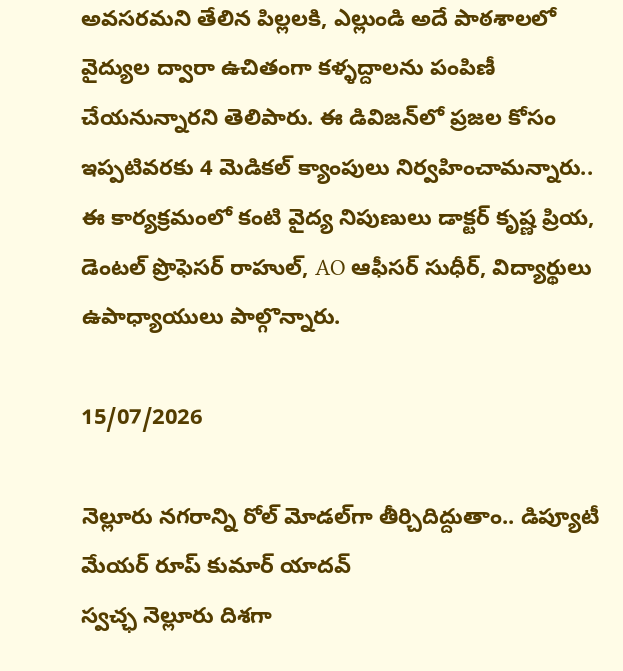అవసరమని తేలిన పిల్లలకి, ఎల్లుండి అదే పాఠశాలలో వైద్యుల ద్వారా ఉచితంగా కళ్ళద్దాలను పంపిణీ చేయనున్నారని తెలిపారు. ఈ డివిజన్‌లో ప్రజల కోసం ఇప్పటివరకు 4 మెడికల్ క్యాంపులు నిర్వహించామన్నారు.. ఈ కార్యక్రమంలో కంటి వైద్య నిపుణులు డాక్టర్ కృష్ణ ప్రియ, డెంటల్ ప్రొఫెసర్ రాహుల్, AO ఆఫీసర్ సుధీర్, విద్యార్థులు ఉపాధ్యాయులు పాల్గొన్నారు.

15/07/2026

నెల్లూరు నగరాన్ని రోల్ మోడల్‌గా తీర్చిదిద్దుతాం.. డిప్యూటీ మేయర్ రూప్ కుమార్ యాదవ్
స్వచ్ఛ నెల్లూరు దిశగా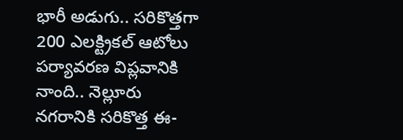భారీ అడుగు.. సరికొత్తగా 200 ఎలక్ట్రికల్ ఆటోలు
పర్యావరణ విప్లవానికి నాంది.. నెల్లూరు నగరానికి సరికొత్త ఈ-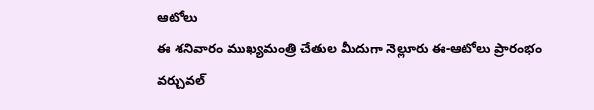ఆటోలు
ఈ శనివారం ముఖ్యమంత్రి చేతుల మీదుగా నెల్లూరు ఈ-ఆటోలు ప్రారంభం
వర్చువల్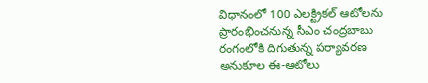విధానంలో 100 ఎలక్ట్రికల్ ఆటోలను ప్రారంభించనున్న సీఎం చంద్రబాబు
రంగంలోకి దిగుతున్న పర్యావరణ అనుకూల ఈ-ఆటోలు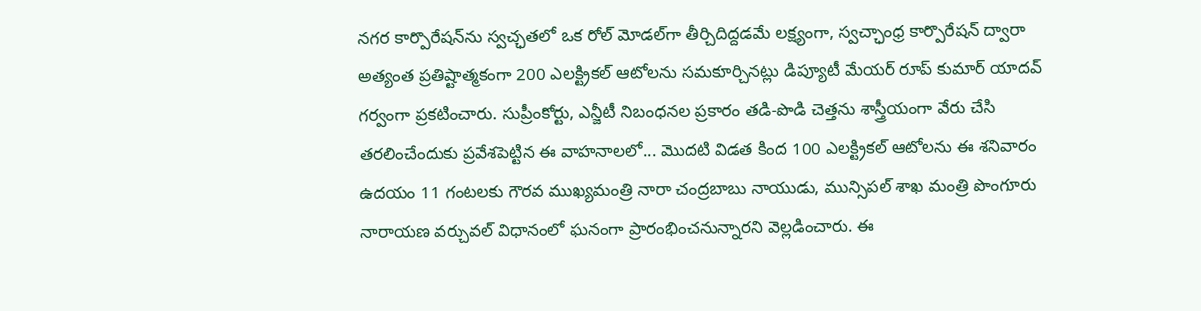నగర కార్పొరేషన్‌ను స్వచ్ఛతలో ఒక రోల్ మోడల్‌గా తీర్చిదిద్దడమే లక్ష్యంగా, స్వచ్ఛాంధ్ర కార్పొరేషన్ ద్వారా అత్యంత ప్రతిష్టాత్మకంగా 200 ఎలక్ట్రికల్ ఆటోలను సమకూర్చినట్లు డిప్యూటీ మేయర్ రూప్ కుమార్ యాదవ్ గర్వంగా ప్రకటించారు. సుప్రీంకోర్టు, ఎన్జీటీ నిబంధనల ప్రకారం తడి-పొడి చెత్తను శాస్త్రీయంగా వేరు చేసి తరలించేందుకు ప్రవేశపెట్టిన ఈ వాహనాలలో... మొదటి విడత కింద 100 ఎలక్ట్రికల్ ఆటోలను ఈ శనివారం ఉదయం 11 గంటలకు గౌరవ ముఖ్యమంత్రి నారా చంద్రబాబు నాయుడు, మున్సిపల్ శాఖ మంత్రి పొంగూరు నారాయణ వర్చువల్ విధానంలో ఘనంగా ప్రారంభించనున్నారని వెల్లడించారు. ఈ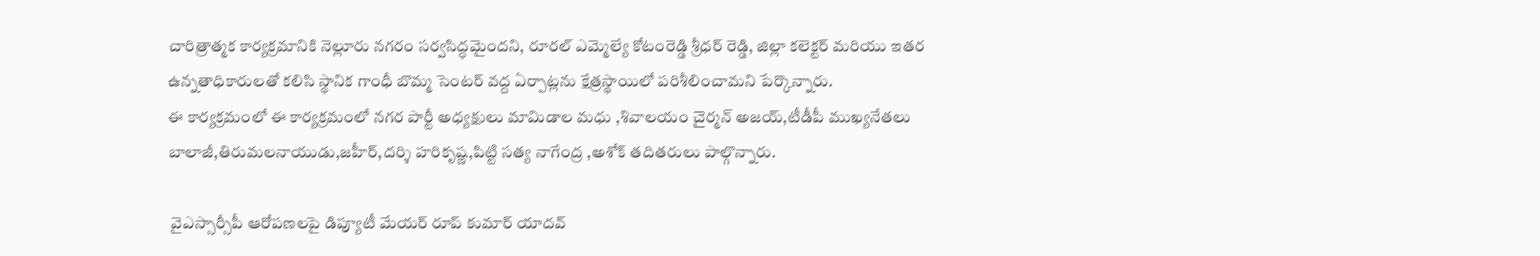చారిత్రాత్మక కార్యక్రమానికి నెల్లూరు నగరం సర్వసిద్ధమైందని, రూరల్ ఎమ్మెల్యే కోటంరెడ్డి శ్రీధర్ రెడ్డి, జిల్లా కలెక్టర్ మరియు ఇతర ఉన్నతాధికారులతో కలిసి స్థానిక గాంధీ బొమ్మ సెంటర్ వద్ద ఏర్పాట్లను క్షేత్రస్థాయిలో పరిశీలించామని పేర్కొన్నారు.
ఈ కార్యక్రమంలో ఈ కార్యక్రమంలో నగర పార్టీ అధ్యక్షులు మామిడాల మధు ,శివాలయం చైర్మన్ అజయ్,టీడీపీ ముఖ్యనేతలు బాలాజీ,తిరుమలనాయుడు,జహీర్,దర్శి హరికృష్ణ,పిట్టి సత్య నాగేంద్ర ,అశోక్ తదితరులు పాల్గొన్నారు.

 వైఎస్సార్సీపీ ఆరోపణలపై డిప్యూటీ మేయర్ రూప్ కుమార్ యాదవ్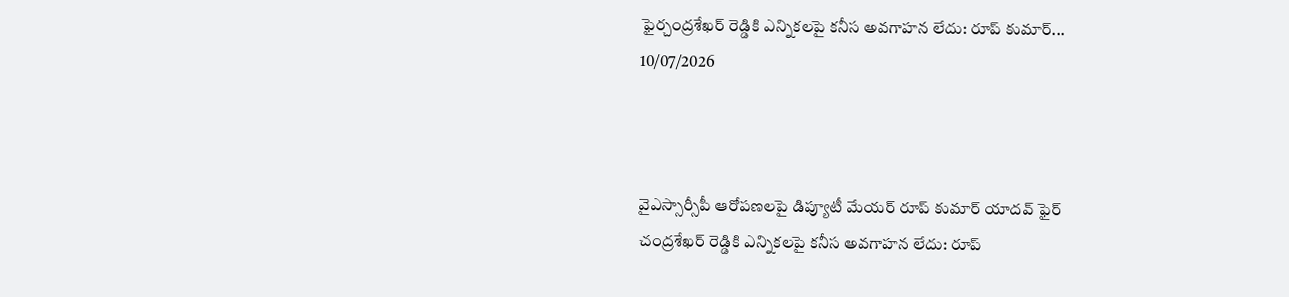ఫైర్చంద్రశేఖర్ రెడ్డికి ఎన్నికలపై కనీస అవగాహన లేదు: రూప్ కుమార్...
10/07/2026



వైఎస్సార్సీపీ ఆరోపణలపై డిప్యూటీ మేయర్ రూప్ కుమార్ యాదవ్ ఫైర్
చంద్రశేఖర్ రెడ్డికి ఎన్నికలపై కనీస అవగాహన లేదు: రూప్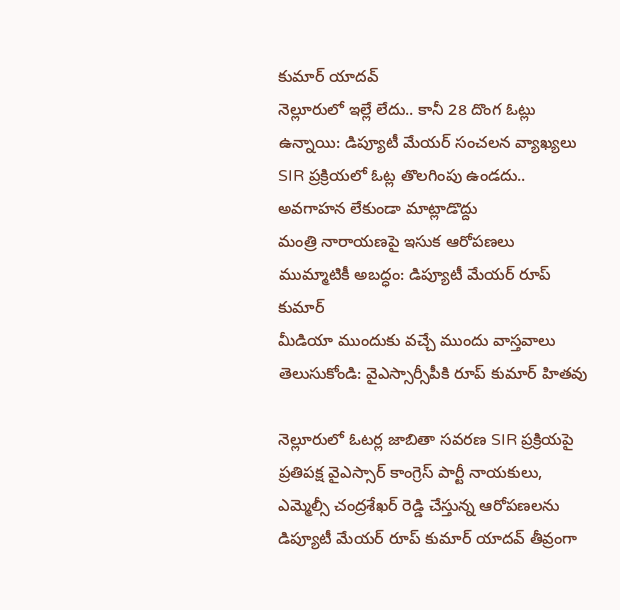కుమార్ యాదవ్
నెల్లూరులో ఇల్లే లేదు.. కానీ 28 దొంగ ఓట్లు ఉన్నాయి: డిప్యూటీ మేయర్ సంచలన వ్యాఖ్యలు
SIR ప్రక్రియలో ఓట్ల తొలగింపు ఉండదు.. అవగాహన లేకుండా మాట్లాడొద్దు
మంత్రి నారాయణపై ఇసుక ఆరోపణలు ముమ్మాటికీ అబద్ధం: డిప్యూటీ మేయర్ రూప్ కుమార్
మీడియా ముందుకు వచ్చే ముందు వాస్తవాలు తెలుసుకోండి: వైఎస్సార్సీపీకి రూప్ కుమార్ హితవు

నెల్లూరులో ఓటర్ల జాబితా సవరణ SIR ప్రక్రియపై ప్రతిపక్ష వైఎస్సార్ కాంగ్రెస్ పార్టీ నాయకులు, ఎమ్మెల్సీ చంద్రశేఖర్ రెడ్డి చేస్తున్న ఆరోపణలను డిప్యూటీ మేయర్ రూప్ కుమార్ యాదవ్ తీవ్రంగా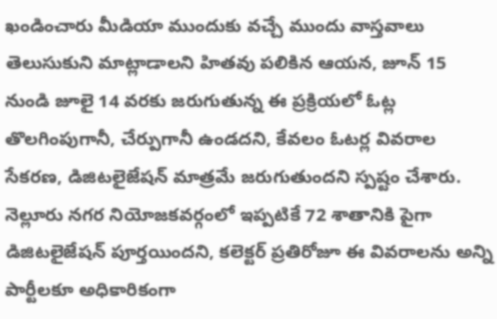ఖండించారు మీడియా ముందుకు వచ్చే ముందు వాస్తవాలు తెలుసుకుని మాట్లాడాలని హితవు పలికిన ఆయన, జూన్ 15 నుండి జూలై 14 వరకు జరుగుతున్న ఈ ప్రక్రియలో ఓట్ల తొలగింపుగానీ, చేర్పుగానీ ఉండదని, కేవలం ఓటర్ల వివరాల సేకరణ, డిజిటలైజేషన్ మాత్రమే జరుగుతుందని స్పష్టం చేశారు. నెల్లూరు నగర నియోజకవర్గంలో ఇప్పటికే 72 శాతానికి పైగా డిజిటలైజేషన్ పూర్తయిందని, కలెక్టర్ ప్రతిరోజూ ఈ వివరాలను అన్ని పార్టీలకూ అధికారికంగా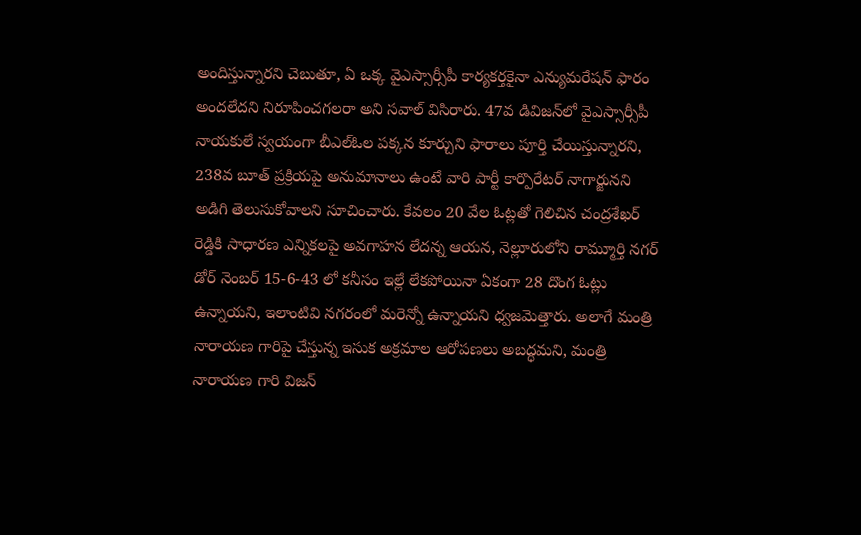అందిస్తున్నారని చెబుతూ, ఏ ఒక్క వైఎస్సార్సీపీ కార్యకర్తకైనా ఎన్యుమరేషన్ ఫారం అందలేదని నిరూపించగలరా అని సవాల్ విసిరారు. 47వ డివిజన్‌లో వైఎస్సార్సీపీ నాయకులే స్వయంగా బీఎల్ఓల పక్కన కూర్చుని ఫారాలు పూర్తి చేయిస్తున్నారని, 238వ బూత్ ప్రక్రియపై అనుమానాలు ఉంటే వారి పార్టీ కార్పొరేటర్ నాగార్జునని అడిగి తెలుసుకోవాలని సూచించారు. కేవలం 20 వేల ఓట్లతో గెలిచిన చంద్రశేఖర్ రెడ్డికి సాధారణ ఎన్నికలపై అవగాహన లేదన్న ఆయన, నెల్లూరులోని రామ్మూర్తి నగర్ డోర్ నెంబర్ 15-6-43 లో కనీసం ఇల్లే లేకపోయినా ఏకంగా 28 దొంగ ఓట్లు ఉన్నాయని, ఇలాంటివి నగరంలో మరెన్నో ఉన్నాయని ధ్వజమెత్తారు. అలాగే మంత్రి నారాయణ గారిపై చేస్తున్న ఇసుక అక్రమాల ఆరోపణలు అబద్ధమని, మంత్రి నారాయణ గారి విజన్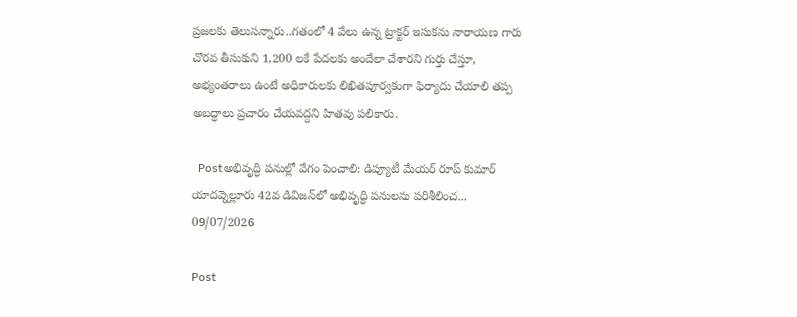ప్రజలకు తెలుసన్నారు..గతంలో 4 వేలు ఉన్న ట్రాక్టర్ ఇసుకను నారాయణ గారు చొరవ తీసుకుని 1,200 లకే పేదలకు అందేలా చేశారని గుర్తు చేస్తూ, అభ్యంతరాలు ఉంటే అధికారులకు లిఖితపూర్వకంగా ఫిర్యాదు చేయాలి తప్ప అబద్ధాలు ప్రచారం చేయవద్దని హితవు పలికారు.

  Postఅభివృద్ధి పనుల్లో వేగం పెంచాలి: డిప్యూటీ మేయర్ రూప్ కుమార్ యాదవ్నెల్లూరు 42వ డివిజన్‌లో అభివృద్ధి పనులను పరిశీలించ...
09/07/2026

Post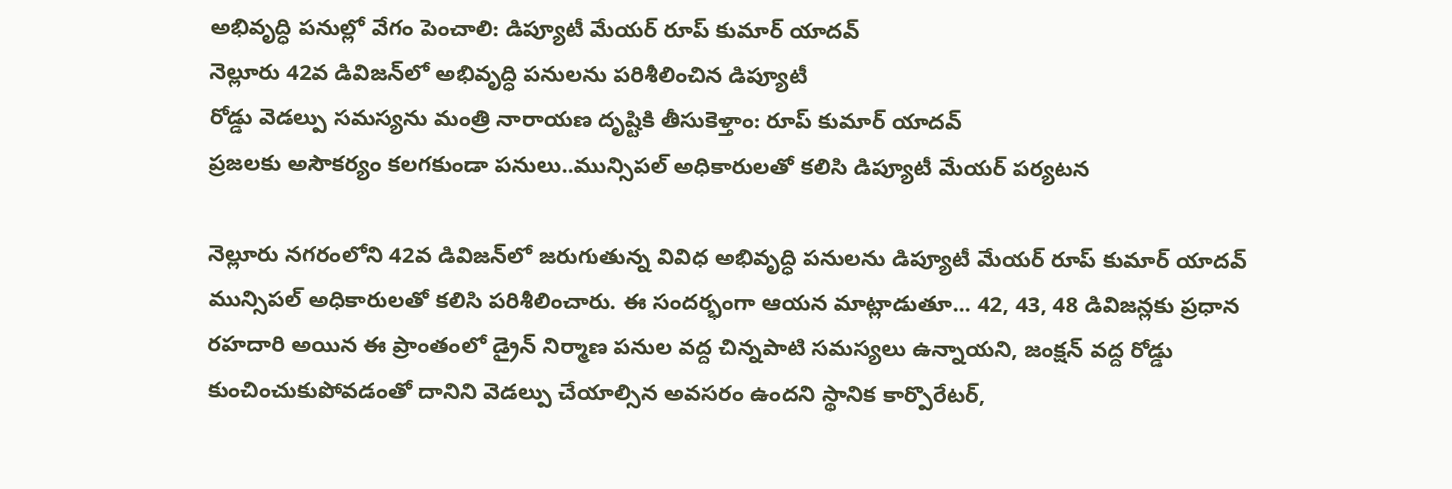అభివృద్ధి పనుల్లో వేగం పెంచాలి: డిప్యూటీ మేయర్ రూప్ కుమార్ యాదవ్
నెల్లూరు 42వ డివిజన్‌లో అభివృద్ధి పనులను పరిశీలించిన డిప్యూటీ
రోడ్డు వెడల్పు సమస్యను మంత్రి నారాయణ దృష్టికి తీసుకెళ్తాం: రూప్ కుమార్ యాదవ్
ప్రజలకు అసౌకర్యం కలగకుండా పనులు..మున్సిపల్ అధికారులతో కలిసి డిప్యూటీ మేయర్ పర్యటన

నెల్లూరు నగరంలోని 42వ డివిజన్‌లో జరుగుతున్న వివిధ అభివృద్ధి పనులను డిప్యూటీ మేయర్ రూప్ కుమార్ యాదవ్ మున్సిపల్ అధికారులతో కలిసి పరిశీలించారు. ఈ సందర్భంగా ఆయన మాట్లాడుతూ... 42, 43, 48 డివిజన్లకు ప్రధాన రహదారి అయిన ఈ ప్రాంతంలో డ్రైన్ నిర్మాణ పనుల వద్ద చిన్నపాటి సమస్యలు ఉన్నాయని, జంక్షన్ వద్ద రోడ్డు కుంచించుకుపోవడంతో దానిని వెడల్పు చేయాల్సిన అవసరం ఉందని స్థానిక కార్పొరేటర్,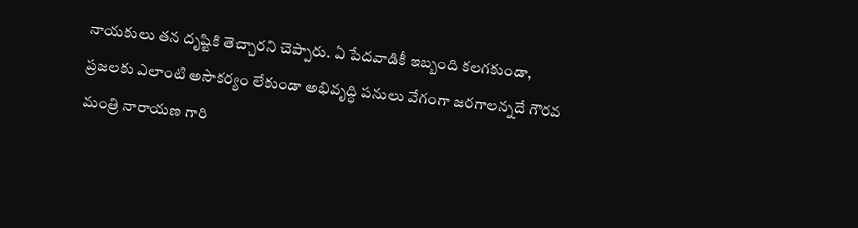నాయకులు తన దృష్టికి తెచ్చారని చెప్పారు. ఏ పేదవాడికీ ఇబ్బంది కలగకుండా, ప్రజలకు ఎలాంటి అసౌకర్యం లేకుండా అభివృద్ధి పనులు వేగంగా జరగాలన్నదే గౌరవ మంత్రి నారాయణ గారి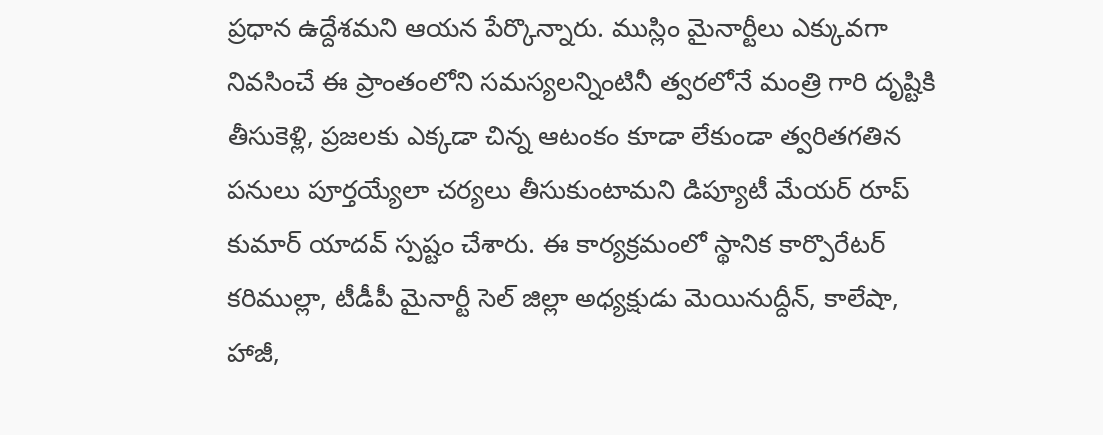ప్రధాన ఉద్దేశమని ఆయన పేర్కొన్నారు. ముస్లిం మైనార్టీలు ఎక్కువగా నివసించే ఈ ప్రాంతంలోని సమస్యలన్నింటినీ త్వరలోనే మంత్రి గారి దృష్టికి తీసుకెళ్లి, ప్రజలకు ఎక్కడా చిన్న ఆటంకం కూడా లేకుండా త్వరితగతిన పనులు పూర్తయ్యేలా చర్యలు తీసుకుంటామని డిప్యూటీ మేయర్ రూప్ కుమార్ యాదవ్ స్పష్టం చేశారు. ఈ కార్యక్రమంలో స్థానిక కార్పొరేటర్ కరిముల్లా, టీడీపీ మైనార్టీ సెల్ జిల్లా అధ్యక్షుడు మెయినుద్దీన్, కాలేషా, హాజీ,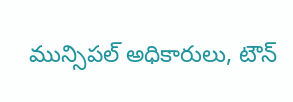మున్సిపల్ అధికారులు, టౌన్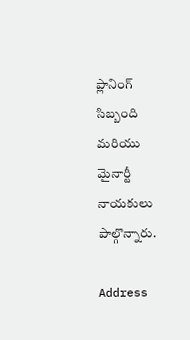ప్లానింగ్ సిబ్బంది మరియు మైనార్టీ నాయకులు పాల్గొన్నారు.

Address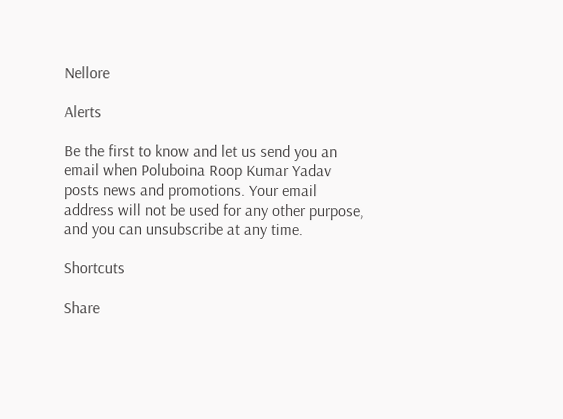Nellore

Alerts

Be the first to know and let us send you an email when Poluboina Roop Kumar Yadav posts news and promotions. Your email address will not be used for any other purpose, and you can unsubscribe at any time.

Shortcuts

Share